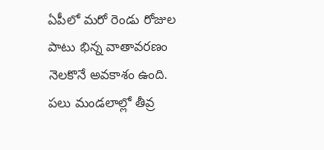ఏపీలో మరో రెండు రోజుల పాటు భిన్న వాతావరణం నెలకొనే అవకాశం ఉంది. పలు మండలాల్లో తీవ్ర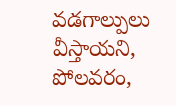వడగాల్పులు వీస్తాయని, పోలవరం,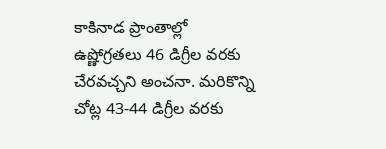కాకినాడ ప్రాంతాల్లో ఉష్ణోగ్రతలు 46 డిగ్రీల వరకు చేరవచ్చని అంచనా. మరికొన్ని చోట్ల 43-44 డిగ్రీల వరకు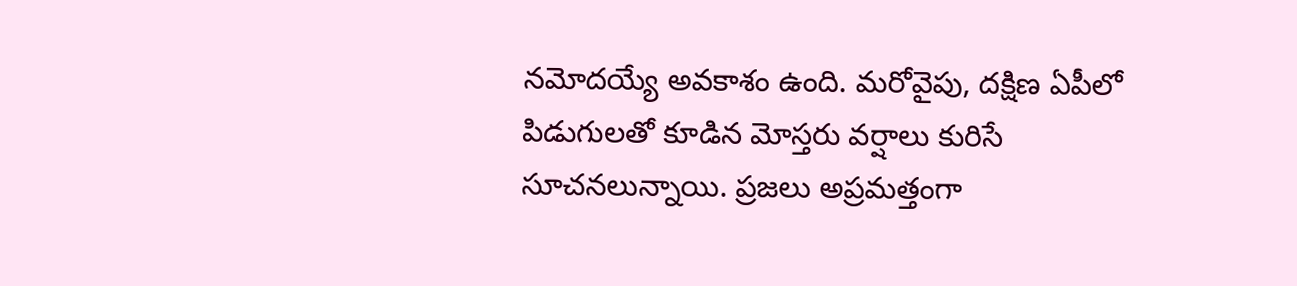నమోదయ్యే అవకాశం ఉంది. మరోవైపు, దక్షిణ ఏపీలో పిడుగులతో కూడిన మోస్తరు వర్షాలు కురిసే సూచనలున్నాయి. ప్రజలు అప్రమత్తంగా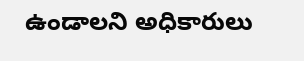ఉండాలని అధికారులు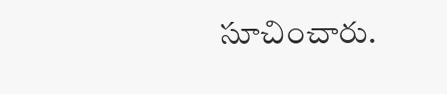సూచించారు.